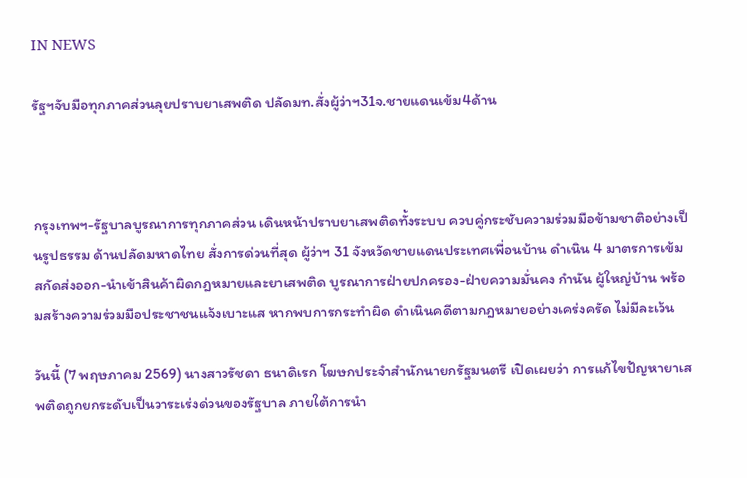IN NEWS

รัฐฯจับมือทุกภาคส่วนลุยปราบยาเสพติด ปลัดมท.สั่งผู้ว่าฯ31จ.ชายแดนเข้ม4ด้าน



กรุงเทพฯ-รัฐบาลบูรณาการทุกภาคส่วน เดินหน้าปราบยาเสพติดทั้งระบบ ควบคู่กระชับความร่วมมือข้ามชาติอย่างเป็นรูปธรรม ด้านปลัดมหาดไทย สั่งการด่วนที่สุด ผู้ว่าฯ 31 จังหวัดชายแดนประเทศเพื่อนบ้าน ดำเนิน 4 มาตรการเข้ม สกัดส่งออก-นำเข้าสินค้าผิดกฎหมายและยาเสพติด บูรณาการฝ่ายปกครอง-ฝ่ายความมั่นคง กำนัน ผู้ใหญ่บ้าน พร้อมสร้างความร่วมมือประชาชนแจ้งเบาะแส หากพบการกระทำผิด ดำเนินคดีตามกฎหมายอย่างเคร่งครัด ไม่มีละเว้น

วันนี้ (7 พฤษภาคม 2569) นางสาวรัชดา ธนาดิเรก โฆษกประจำสำนักนายกรัฐมนตรี เปิดเผยว่า การแก้ไขปัญหายาเสพติดถูกยกระดับเป็นวาระเร่งด่วนของรัฐบาล ภายใต้การนำ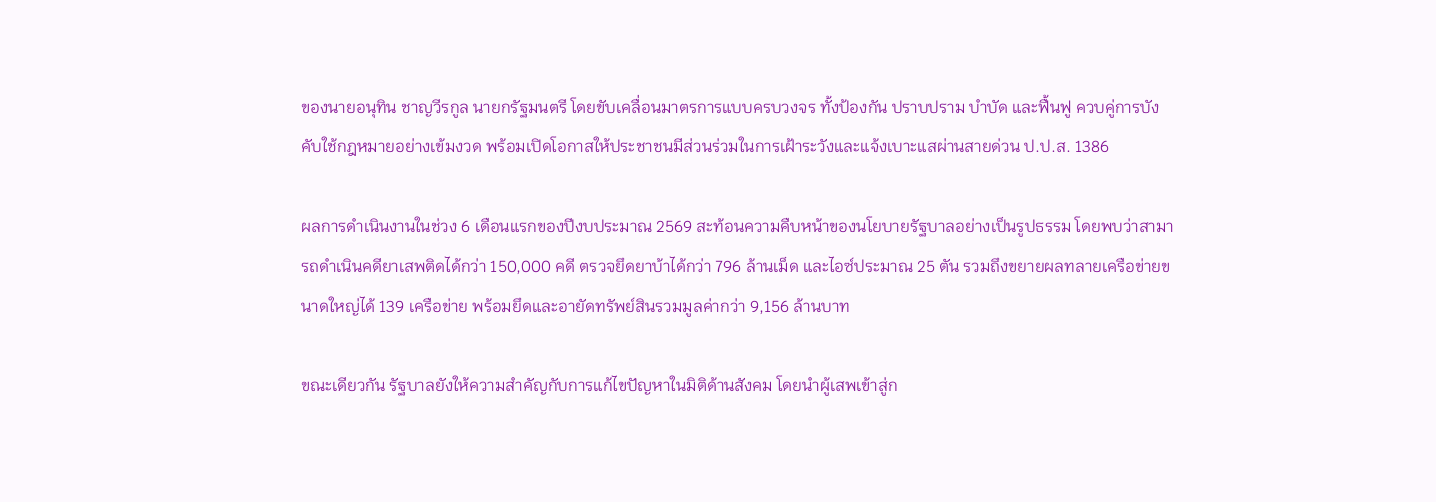ของนายอนุทิน ชาญวีรกูล นายกรัฐมนตรี โดยขับเคลื่อนมาตรการแบบครบวงจร ทั้งป้องกัน ปราบปราม บำบัด และฟื้นฟู ควบคู่การบังคับใช้กฎหมายอย่างเข้มงวด พร้อมเปิดโอกาสให้ประชาชนมีส่วนร่วมในการเฝ้าระวังและแจ้งเบาะแสผ่านสายด่วน ป.ป.ส. 1386

ผลการดำเนินงานในช่วง 6 เดือนแรกของปีงบประมาณ 2569 สะท้อนความคืบหน้าของนโยบายรัฐบาลอย่างเป็นรูปธรรม โดยพบว่าสามารถดำเนินคดียาเสพติดได้กว่า 150,000 คดี ตรวจยึดยาบ้าได้กว่า 796 ล้านเม็ด และไอซ์ประมาณ 25 ตัน รวมถึงขยายผลทลายเครือข่ายขนาดใหญ่ได้ 139 เครือข่าย พร้อมยึดและอายัดทรัพย์สินรวมมูลค่ากว่า 9,156 ล้านบาท

ขณะเดียวกัน รัฐบาลยังให้ความสำคัญกับการแก้ไขปัญหาในมิติด้านสังคม โดยนำผู้เสพเข้าสู่ก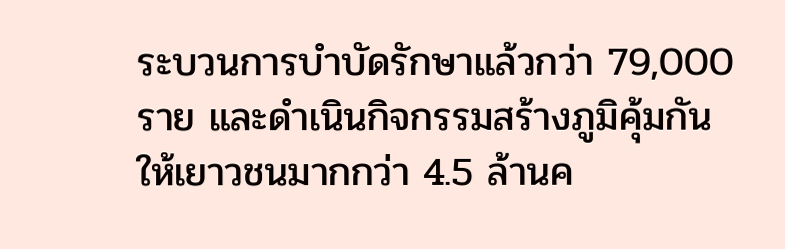ระบวนการบำบัดรักษาแล้วกว่า 79,000 ราย และดำเนินกิจกรรมสร้างภูมิคุ้มกันให้เยาวชนมากกว่า 4.5 ล้านค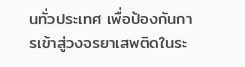นทั่วประเทศ เพื่อป้องกันการเข้าสู่วงจรยาเสพติดในระ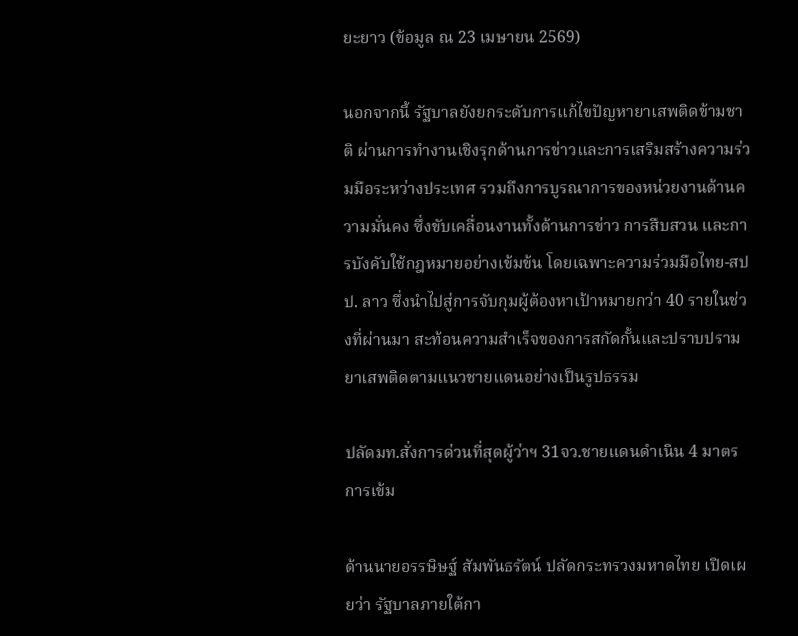ยะยาว (ข้อมูล ณ 23 เมษายน 2569)

นอกจากนี้ รัฐบาลยังยกระดับการแก้ไขปัญหายาเสพติดข้ามชาติ ผ่านการทำงานเชิงรุกด้านการข่าวและการเสริมสร้างความร่วมมือระหว่างประเทศ รวมถึงการบูรณาการของหน่วยงานด้านความมั่นคง ซึ่งขับเคลื่อนงานทั้งด้านการข่าว การสืบสวน และการบังคับใช้กฎหมายอย่างเข้มข้น โดยเฉพาะความร่วมมือไทย-สปป. ลาว ซึ่งนำไปสู่การจับกุมผู้ต้องหาเป้าหมายกว่า 40 รายในช่วงที่ผ่านมา สะท้อนความสำเร็จของการสกัดกั้นและปราบปรามยาเสพติดตามแนวชายแดนอย่างเป็นรูปธรรม

ปลัดมท.สั่งการด่วนที่สุดผู้ว่าฯ 31จว.ชายแดนดำเนิน 4 มาตรการเข้ม

ด้านนายอรรษิษฐ์ สัมพันธรัตน์ ปลัดกระทรวงมหาดไทย เปิดเผยว่า รัฐบาลภายใต้กา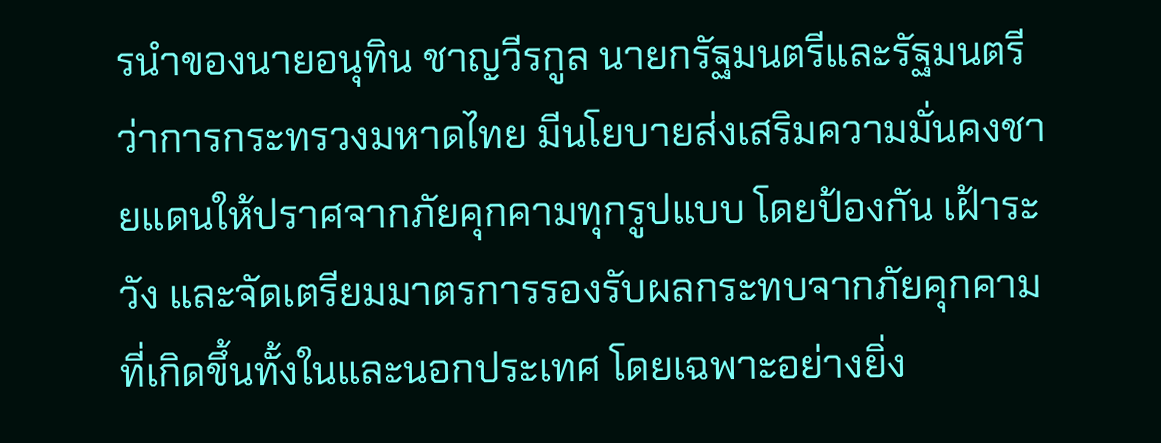รนำของนายอนุทิน ชาญวีรกูล นายกรัฐมนตรีและรัฐมนตรีว่าการกระทรวงมหาดไทย มีนโยบายส่งเสริมความมั่นคงชายแดนให้ปราศจากภัยคุกคามทุกรูปแบบ โดยป้องกัน เฝ้าระวัง และจัดเตรียมมาตรการรองรับผลกระทบจากภัยคุกคามที่เกิดขึ้นทั้งในและนอกประเทศ โดยเฉพาะอย่างยิ่ง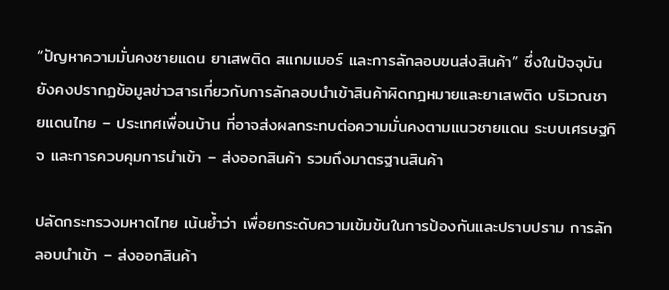“ปัญหาความมั่นคงชายแดน ยาเสพติด สแกมเมอร์ และการลักลอบขนส่งสินค้า” ซึ่งในปัจจุบันยังคงปรากฏข้อมูลข่าวสารเกี่ยวกับการลักลอบนำเข้าสินค้าผิดกฎหมายและยาเสพติด บริเวณชายแดนไทย – ประเทศเพื่อนบ้าน ที่อาจส่งผลกระทบต่อความมั่นคงตามแนวชายแดน ระบบเศรษฐกิจ และการควบคุมการนำเข้า – ส่งออกสินค้า รวมถึงมาตรฐานสินค้า

ปลัดกระทรวงมหาดไทย เน้นย้ำว่า เพื่อยกระดับความเข้มข้นในการป้องกันและปราบปราม การลักลอบนำเข้า – ส่งออกสินค้า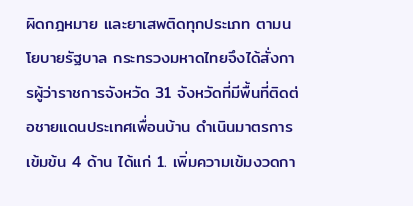ผิดกฎหมาย และยาเสพติดทุกประเภท ตามนโยบายรัฐบาล กระทรวงมหาดไทยจึงได้สั่งการผู้ว่าราชการจังหวัด 31 จังหวัดที่มีพื้นที่ติดต่อชายแดนประเทศเพื่อนบ้าน ดำเนินมาตรการเข้มข้น 4 ด้าน ได้แก่ 1. เพิ่มความเข้มงวดกา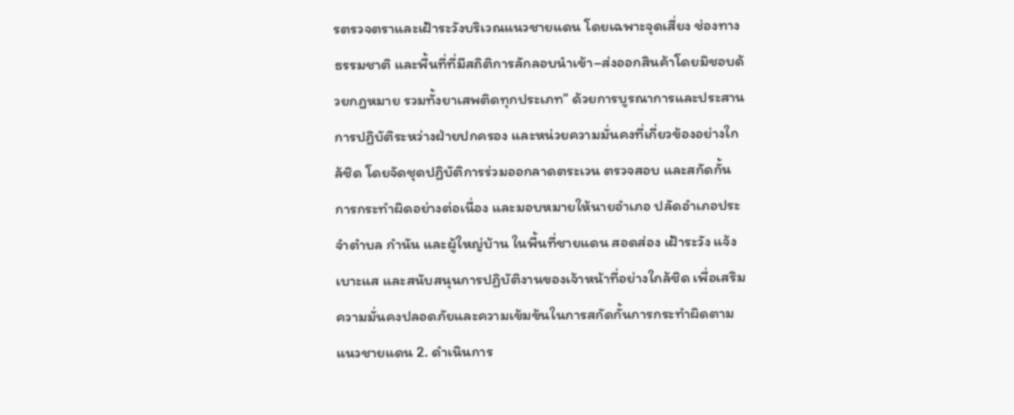รตรวจตราและเฝ้าระวังบริเวณแนวชายแดน โดยเฉพาะจุดเสี่ยง ช่องทางธรรมชาติ และพื้นที่ที่มีสถิติการลักลอบนำเข้า–ส่งออกสินค้าโดยมิชอบด้วยกฎหมาย รวมทั้งยาเสพติดทุกประเภท” ด้วยการบูรณาการและประสานการปฏิบัติระหว่างฝ่ายปกครอง และหน่วยความมั่นคงที่เกี่ยวข้องอย่างใกล้ชิด โดยจัดชุดปฏิบัติการร่วมออกลาดตระเวน ตรวจสอบ และสกัดกั้นการกระทำผิดอย่างต่อเนื่อง และมอบหมายให้นายอำเภอ ปลัดอำเภอประจำตำบล กำนัน และผู้ใหญ่บ้าน ในพื้นที่ชายแดน สอดส่อง เฝ้าระวัง แจ้งเบาะแส และสนับสนุนการปฏิบัติงานของเจ้าหน้าที่อย่างใกล้ชิด เพื่อเสริมความมั่นคงปลอดภัยและความเข้มข้นในการสกัดกั้นการกระทำผิดตามแนวชายแดน 2. ดำเนินการ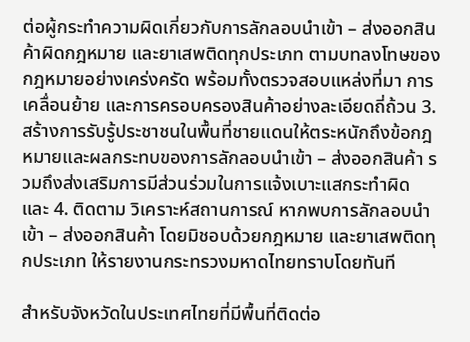ต่อผู้กระทำความผิดเกี่ยวกับการลักลอบนำเข้า – ส่งออกสินค้าผิดกฎหมาย และยาเสพติดทุกประเภท ตามบทลงโทษของกฎหมายอย่างเคร่งครัด พร้อมทั้งตรวจสอบแหล่งที่มา การเคลื่อนย้าย และการครอบครองสินค้าอย่างละเอียดถี่ถ้วน 3. สร้างการรับรู้ประชาชนในพื้นที่ชายแดนให้ตระหนักถึงข้อกฎหมายและผลกระทบของการลักลอบนำเข้า – ส่งออกสินค้า รวมถึงส่งเสริมการมีส่วนร่วมในการแจ้งเบาะแสกระทำผิด และ 4. ติดตาม วิเคราะห์สถานการณ์ หากพบการลักลอบนำเข้า – ส่งออกสินค้า โดยมิชอบด้วยกฎหมาย และยาเสพติดทุกประเภท ให้รายงานกระทรวงมหาดไทยทราบโดยทันที

สำหรับจังหวัดในประเทศไทยที่มีพื้นที่ติดต่อ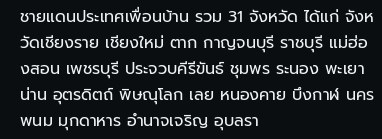ชายแดนประเทศเพื่อนบ้าน รวม 31 จังหวัด ได้แก่ จังหวัดเชียงราย เชียงใหม่ ตาก กาญจนบุรี ราชบุรี แม่ฮ่องสอน เพชรบุรี ประจวบคีรีขันธ์ ชุมพร ระนอง พะเยา น่าน อุตรดิตถ์ พิษณุโลก เลย หนองคาย บึงกาฬ นครพนม มุกดาหาร อำนาจเจริญ อุบลรา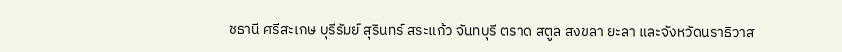ชธานี ศรีสะเกษ บุรีรัมย์ สุรินทร์ สระแก้ว จันทบุรี ตราด สตูล สงขลา ยะลา และจังหวัดนราธิวาส